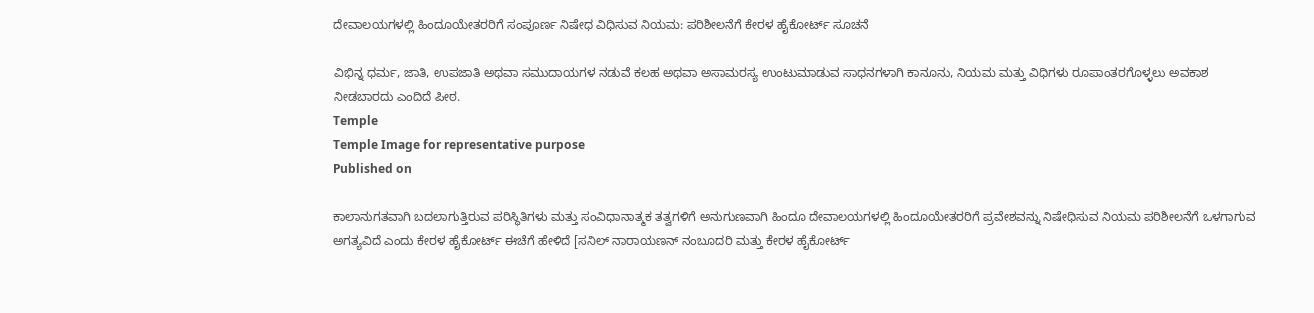ದೇವಾಲಯಗಳಲ್ಲಿ ಹಿಂದೂಯೇತರರಿಗೆ ಸಂಪೂರ್ಣ ನಿಷೇಧ ವಿಧಿಸುವ ನಿಯಮ: ಪರಿಶೀಲನೆಗೆ ಕೇರಳ ಹೈಕೋರ್ಟ್ ಸೂಚನೆ

ವಿಭಿನ್ನ ಧರ್ಮ, ಜಾತಿ, ಉಪಜಾತಿ ಅಥವಾ ಸಮುದಾಯಗಳ ನಡುವೆ ಕಲಹ ಅಥವಾ ಅಸಾಮರಸ್ಯ ಉಂಟುಮಾಡುವ ಸಾಧನಗಳಾಗಿ ಕಾನೂನು, ನಿಯಮ ಮತ್ತು ವಿಧಿಗಳು ರೂಪಾಂತರಗೊಳ್ಳಲು ಅವಕಾಶ ನೀಡಬಾರದು ಎಂದಿದೆ ಪೀಠ.
Temple
Temple Image for representative purpose
Published on

ಕಾಲಾನುಗತವಾಗಿ ಬದಲಾಗುತ್ತಿರುವ ಪರಿಸ್ಥಿತಿಗಳು ಮತ್ತು ಸಂವಿಧಾನಾತ್ಮಕ ತತ್ವಗಳಿಗೆ ಅನುಗುಣವಾಗಿ ಹಿಂದೂ ದೇವಾಲಯಗಳಲ್ಲಿ ಹಿಂದೂಯೇತರರಿಗೆ ಪ್ರವೇಶವನ್ನು ನಿಷೇಧಿಸುವ ನಿಯಮ ಪರಿಶೀಲನೆಗೆ ಒಳಗಾಗುವ ಅಗತ್ಯವಿದೆ ಎಂದು ಕೇರಳ ಹೈಕೋರ್ಟ್‌ ಈಚೆಗೆ ಹೇಳಿದೆ [ಸನಿಲ್‌ ನಾರಾಯಣನ್‌ ನಂಬೂದರಿ ಮತ್ತು ಕೇರಳ ಹೈಕೋರ್ಟ್‌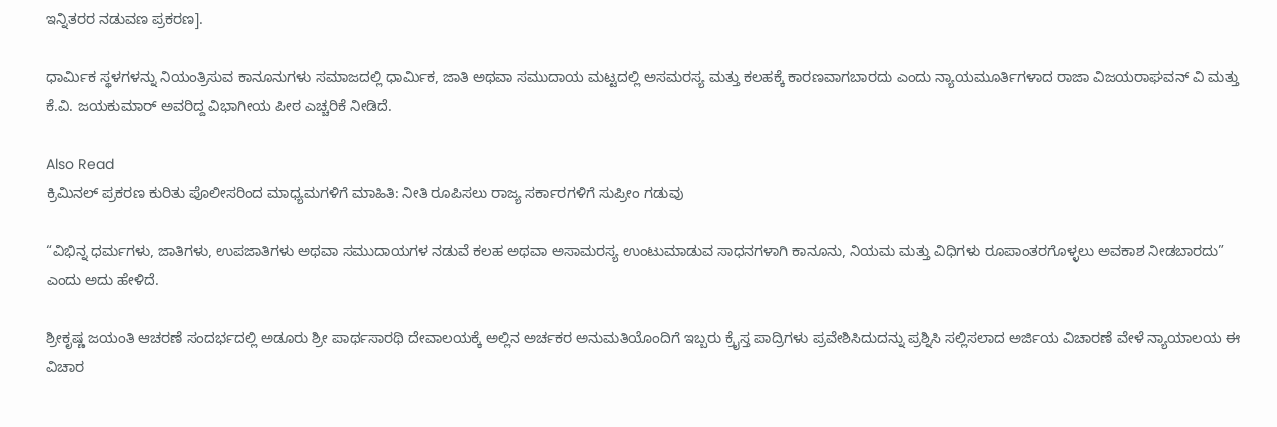ಇನ್ನಿತರರ ನಡುವಣ ಪ್ರಕರಣ].

ಧಾರ್ಮಿಕ ಸ್ಥಳಗಳನ್ನು ನಿಯಂತ್ರಿಸುವ ಕಾನೂನುಗಳು ಸಮಾಜದಲ್ಲಿ ಧಾರ್ಮಿಕ, ಜಾತಿ ಅಥವಾ ಸಮುದಾಯ ಮಟ್ಟದಲ್ಲಿ ಅಸಮರಸ್ಯ ಮತ್ತು ಕಲಹಕ್ಕೆ ಕಾರಣವಾಗಬಾರದು ಎಂದು ನ್ಯಾಯಮೂರ್ತಿಗಳಾದ ರಾಜಾ ವಿಜಯರಾಘವನ್ ವಿ ಮತ್ತು ಕೆ.ವಿ. ಜಯಕುಮಾರ್ ಅವರಿದ್ದ ವಿಭಾಗೀಯ ಪೀಠ ಎಚ್ಚರಿಕೆ ನೀಡಿದೆ.

Also Read
ಕ್ರಿಮಿನಲ್‌ ಪ್ರಕರಣ ಕುರಿತು ಪೊಲೀಸರಿಂದ ಮಾಧ್ಯಮಗಳಿಗೆ ಮಾಹಿತಿ: ನೀತಿ ರೂಪಿಸಲು ರಾಜ್ಯ ಸರ್ಕಾರಗಳಿಗೆ ಸುಪ್ರೀಂ ಗಡುವು

“ವಿಭಿನ್ನ ಧರ್ಮಗಳು, ಜಾತಿಗಳು, ಉಪಜಾತಿಗಳು ಅಥವಾ ಸಮುದಾಯಗಳ ನಡುವೆ ಕಲಹ ಅಥವಾ ಅಸಾಮರಸ್ಯ ಉಂಟುಮಾಡುವ ಸಾಧನಗಳಾಗಿ ಕಾನೂನು, ನಿಯಮ ಮತ್ತು ವಿಧಿಗಳು ರೂಪಾಂತರಗೊಳ್ಳಲು ಅವಕಾಶ ನೀಡಬಾರದು” ಎಂದು ಅದು ಹೇಳಿದೆ.

ಶ್ರೀಕೃಷ್ಣ ಜಯಂತಿ ಆಚರಣೆ ಸಂದರ್ಭದಲ್ಲಿ ಅಡೂರು ಶ್ರೀ ಪಾರ್ಥಸಾರಥಿ ದೇವಾಲಯಕ್ಕೆ ಅಲ್ಲಿನ ಅರ್ಚಕರ ಅನುಮತಿಯೊಂದಿಗೆ ಇಬ್ಬರು ಕ್ರೈಸ್ತ ಪಾದ್ರಿಗಳು ಪ್ರವೇಶಿಸಿದುದನ್ನು ಪ್ರಶ್ನಿಸಿ ಸಲ್ಲಿಸಲಾದ ಅರ್ಜಿಯ ವಿಚಾರಣೆ ವೇಳೆ ನ್ಯಾಯಾಲಯ ಈ ವಿಚಾರ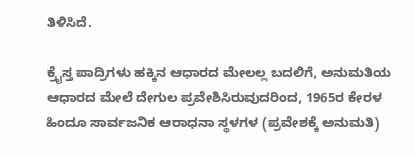ತಿಳಿಸಿದೆ.

ಕ್ರೈಸ್ತ ಪಾದ್ರಿಗಳು ಹಕ್ಕಿನ ಆಧಾರದ ಮೇಲಲ್ಲ ಬದಲಿಗೆ, ಅನುಮತಿಯ ಆಧಾರದ ಮೇಲೆ ದೇಗುಲ ಪ್ರವೇಶಿಸಿರುವುದರಿಂದ, 1965ರ ಕೇರಳ ಹಿಂದೂ ಸಾರ್ವಜನಿಕ ಆರಾಧನಾ ಸ್ಥಳಗಳ (ಪ್ರವೇಶಕ್ಕೆ ಅನುಮತಿ)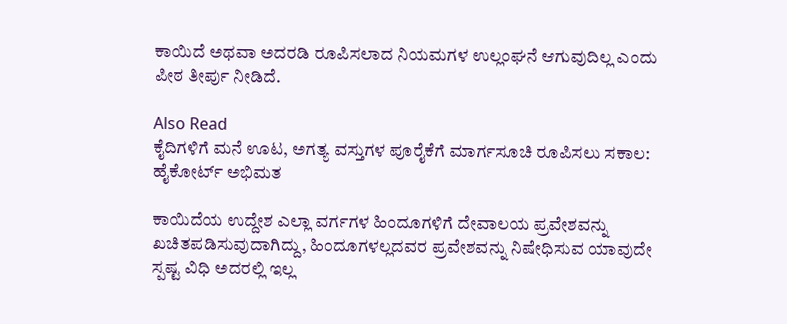ಕಾಯಿದೆ ಅಥವಾ ಅದರಡಿ ರೂಪಿಸಲಾದ ನಿಯಮಗಳ ಉಲ್ಲಂಘನೆ ಆಗುವುದಿಲ್ಲ ಎಂದು ಪೀಠ ತೀರ್ಪು ನೀಡಿದೆ.

Also Read
ಕೈದಿಗಳಿಗೆ ಮನೆ ಊಟ, ಅಗತ್ಯ ವಸ್ತುಗಳ ಪೂರೈಕೆಗೆ ಮಾರ್ಗಸೂಚಿ ರೂಪಿಸಲು ಸಕಾಲ: ಹೈಕೋರ್ಟ್‌ ಅಭಿಮತ

ಕಾಯಿದೆಯ ಉದ್ದೇಶ ಎಲ್ಲಾ ವರ್ಗಗಳ ಹಿಂದೂಗಳಿಗೆ ದೇವಾಲಯ ಪ್ರವೇಶವನ್ನು ಖಚಿತಪಡಿಸುವುದಾಗಿದ್ದು, ಹಿಂದೂಗಳಲ್ಲದವರ ಪ್ರವೇಶವನ್ನು ನಿಷೇಧಿಸುವ ಯಾವುದೇ ಸ್ಪಷ್ಟ ವಿಧಿ ಅದರಲ್ಲಿ ಇಲ್ಲ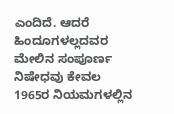ಎಂದಿದೆ. ಆದರೆ ಹಿಂದೂಗಳಲ್ಲದವರ ಮೇಲಿನ ಸಂಪೂರ್ಣ ನಿಷೇಧವು ಕೇವಲ 1965ರ ನಿಯಮಗಳಲ್ಲಿನ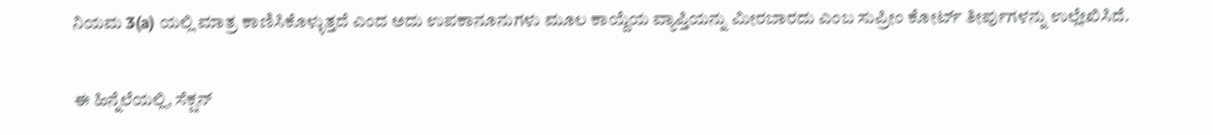ನಿಯಮ 3(a) ಯಲ್ಲಿ ಮಾತ್ರ ಕಾಣಿಸಿಕೊಳ್ಳುತ್ತದೆ ಎಂದ ಅದು ಉಪಕಾನೂನುಗಳು ಮೂಲ ಕಾಯ್ದೆಯ ವ್ಯಾಪ್ತಿಯನ್ನು ಮೀರಬಾರದು ಎಂಬ ಸುಪ್ರೀಂ ಕೋರ್ಟ್ ತೀರ್ಪುಗಳನ್ನು ಉಲ್ಲೇಖಿಸಿದೆ.

ಈ ಹಿನ್ನೆಲೆಯಲ್ಲಿ, ಸೆಕ್ಷನ್‌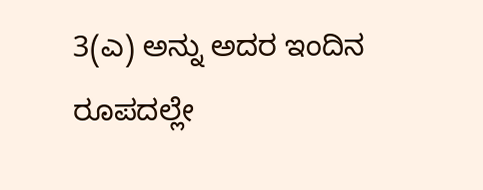3(ಎ) ಅನ್ನು ಅದರ ಇಂದಿನ ರೂಪದಲ್ಲೇ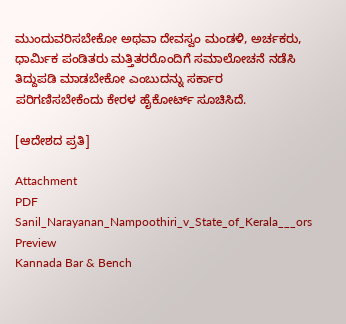ಮುಂದುವರಿಸಬೇಕೋ ಅಥವಾ ದೇವಸ್ವಂ ಮಂಡಳಿ, ಅರ್ಚಕರು, ಧಾರ್ಮಿಕ ಪಂಡಿತರು ಮತ್ತಿತರರೊಂದಿಗೆ ಸಮಾಲೋಚನೆ ನಡೆಸಿ ತಿದ್ದುಪಡಿ ಮಾಡಬೇಕೋ ಎಂಬುದನ್ನು ಸರ್ಕಾರ ಪರಿಗಣಿಸಬೇಕೆಂದು ಕೇರಳ ಹೈಕೋರ್ಟ್ ಸೂಚಿಸಿದೆ.

[ಆದೇಶದ ಪ್ರತಿ]

Attachment
PDF
Sanil_Narayanan_Nampoothiri_v_State_of_Kerala___ors
Preview
Kannada Bar & Bench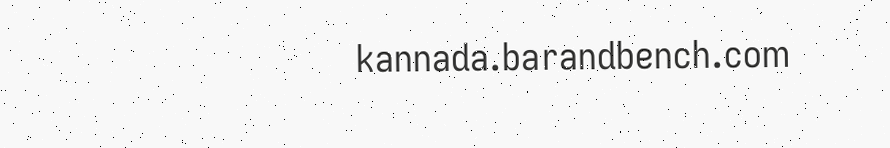kannada.barandbench.com